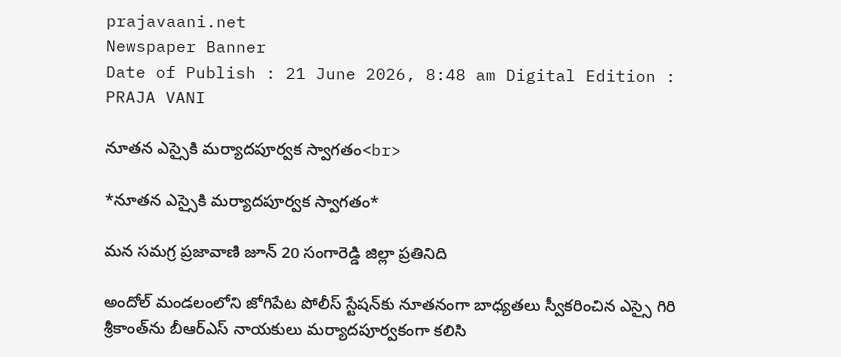prajavaani.net
Newspaper Banner
Date of Publish : 21 June 2026, 8:48 am Digital Edition : PRAJA VANI

నూతన ఎస్సైకి మర్యాదపూర్వక స్వాగతం<br>

*నూతన ఎస్సైకి మర్యాదపూర్వక స్వాగతం*

మన సమగ్ర ప్రజావాణి జూన్ 20 సంగారెడ్డి జిల్లా ప్రతినిది

అందోల్ మండలంలోని జోగిపేట పోలీస్ స్టేషన్‌కు నూతనంగా బాధ్యతలు స్వీకరించిన ఎస్సై గిరి శ్రీకాంత్‌ను బీఆర్ఎస్ నాయకులు మర్యాదపూర్వకంగా కలిసి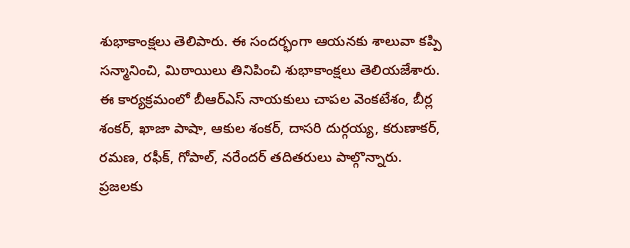శుభాకాంక్షలు తెలిపారు. ఈ సందర్భంగా ఆయనకు శాలువా కప్పి సన్మానించి, మిఠాయిలు తినిపించి శుభాకాంక్షలు తెలియజేశారు.
ఈ కార్యక్రమంలో బీఆర్ఎస్ నాయకులు చాపల వెంకటేశం, బీర్ల శంకర్, ఖాజా పాషా, ఆకుల శంకర్, దాసరి దుర్గయ్య, కరుణాకర్, రమణ, రఫీక్, గోపాల్, నరేందర్ తదితరులు పాల్గొన్నారు.
ప్రజలకు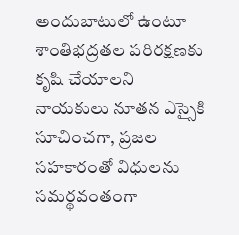అందుబాటులో ఉంటూ శాంతిభద్రతల పరిరక్షణకు కృషి చేయాలని నాయకులు నూతన ఎస్సైకి సూచించగా, ప్రజల సహకారంతో విధులను సమర్థవంతంగా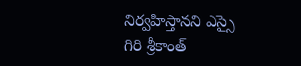నిర్వహిస్తానని ఎస్సై గిరి శ్రీకాంత్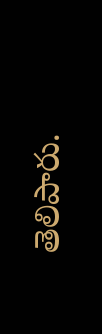తెలిపారు.